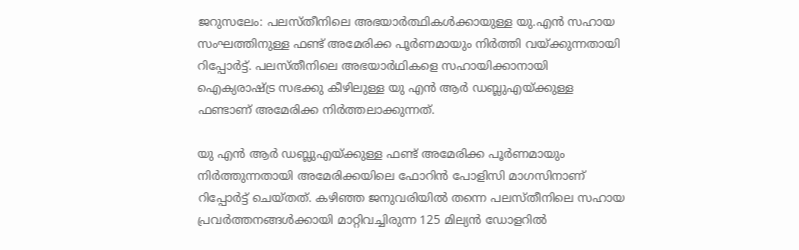ജറുസലേം: പലസ്തീനിലെ അഭയാര്‍ത്ഥികള്‍ക്കായുള്ള യു.എന്‍ സഹായ സംഘത്തിനുള്ള ഫണ്ട് അമേരിക്ക പൂര്‍ണമായും നിര്‍ത്തി വയ്ക്കുന്നതായി റിപ്പോര്‍ട്ട്. പലസ്തീനിലെ അഭയാര്‍ഥികളെ സഹായിക്കാനായി ഐക്യരാഷ്ട്ര സഭക്കു കീഴിലുള്ള യു എന്‍ ആര്‍ ഡബ്ലുഎയ്ക്കുള്ള ഫണ്ടാണ് അമേരിക്ക നിര്‍ത്തലാക്കുന്നത്.

യു എന്‍ ആര്‍ ഡബ്ലുഎയ്ക്കുള്ള ഫണ്ട് അമേരിക്ക പൂര്‍ണമായും നിര്‍ത്തുന്നതായി അമേരിക്കയിലെ ഫോറിന്‍ പോളിസി മാഗസിനാണ് റിപ്പോര്‍ട്ട് ചെയ്തത്. കഴിഞ്ഞ ജനുവരിയില്‍ തന്നെ പലസ്തീനിലെ സഹായ പ്രവര്‍ത്തനങ്ങള്‍ക്കായി മാറ്റിവച്ചിരുന്ന 125 മില്യന്‍ ഡോളറില്‍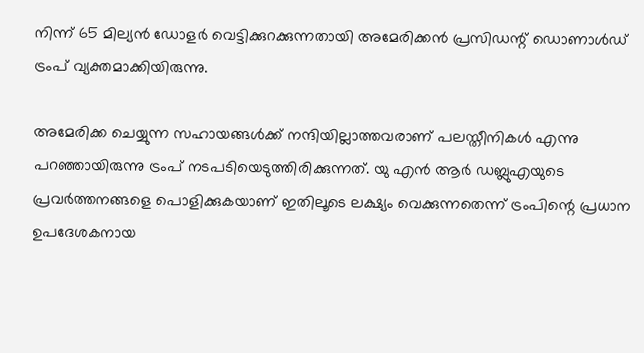നിന്ന് 65 മില്യന്‍ ഡോളര്‍ വെട്ടിക്കുറക്കുന്നതായി അമേരിക്കന്‍ പ്രസിഡന്റ് ഡൊണാള്‍ഡ് ട്രംപ് വ്യക്തമാക്കിയിരുന്നു.

അമേരിക്ക ചെയ്യുന്ന സഹായങ്ങള്‍ക്ക് നന്ദിയില്ലാത്തവരാണ് പലസ്തീനികള്‍ എന്നു പറഞ്ഞായിരുന്നു ട്രംപ് നടപടിയെടുത്തിരിക്കുന്നത്. യു എന്‍ ആര്‍ ഡബ്ലുഎയുടെ പ്രവര്‍ത്തനങ്ങളെ പൊളിക്കുകയാണ് ഇതിലൂടെ ലക്ഷ്യം വെക്കുന്നതെന്ന് ട്രംപിന്റെ പ്രധാന ഉപദേശകനായ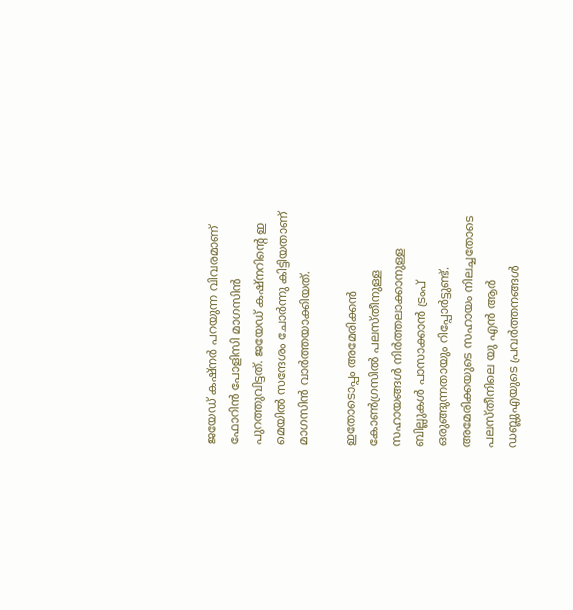ജയേഡ് കഷ്‌നര്‍ പറയുന്ന വിവരമാണ് ഫോറിന്‍ പോളിസി മാഗസിന്‍ പുറത്തുവിട്ടത്. ജയേഡ് കഷ്‌നറിന്റെ ഇ മെയില്‍ സന്ദേശം ചോര്‍ന്നു കിട്ടിയതാണ് മാഗസിന്‍ വാര്‍ത്തയാക്കിയത്.

ഇതോടൊപ്പം അമേരിക്കന്‍ കോണ്‍ഗ്രസില്‍ പലസ്തീനുള്ള സഹായങ്ങള്‍ നിര്‍ത്തലാക്കാനുള്ള ബില്ലുകള്‍ പാസാക്കാന്‍ ട്രംപ് ഒരുങ്ങുന്നതായും റിപ്പോര്‍ട്ടുണ്ട്. അമേരിക്കയുടെ സഹായം നിലച്ചതോടെ പലസ്തീനിലെ യു എന്‍ ആര്‍ ഡബ്ലുഎയുടെ പ്രവര്‍ത്തനങ്ങള്‍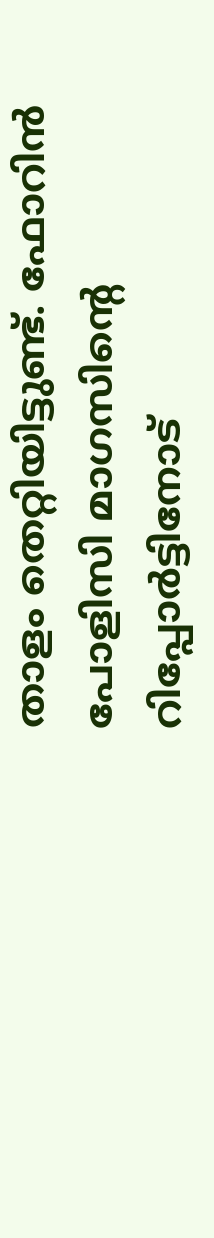താളം തെറ്റിയിട്ടുണ്ട്. ഫോറിന്‍ പോളിസി മാഗസിന്റെ റിപ്പോര്‍ട്ടിനോട്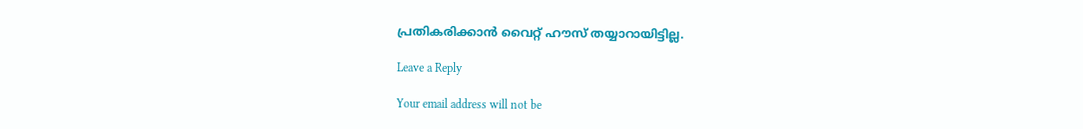പ്രതികരിക്കാന്‍ വൈറ്റ് ഹൗസ് തയ്യാറായിട്ടില്ല.

Leave a Reply

Your email address will not be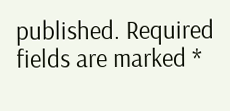published. Required fields are marked *